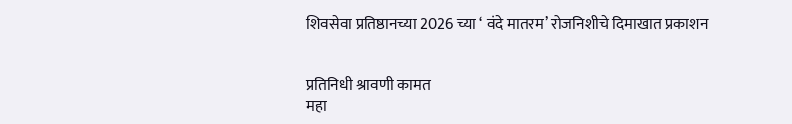शिवसेवा प्रतिष्ठानच्या 2026 च्या ‘ वंदे मातरम’ रोजनिशीचे दिमाखात प्रकाशन


प्रतिनिधी श्रावणी कामत
महा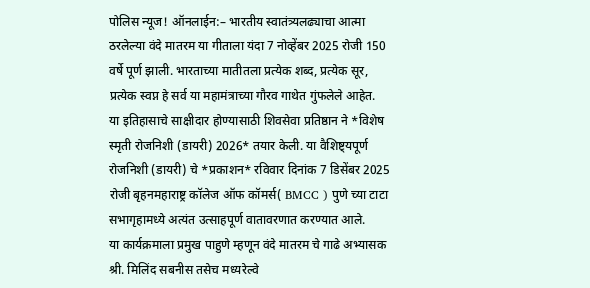पोलिस न्यूज! ऑनलाईन:– भारतीय स्वातंत्र्यलढ्याचा आत्मा ठरलेल्या वंदे मातरम या गीताला यंदा 7 नोव्हेंबर 2025 रोजी 150 वर्षे पूर्ण झाली. भारताच्या मातीतला प्रत्येक शब्द, प्रत्येक सूर, प्रत्येक स्वप्न हे सर्व या महामंत्राच्या गौरव गाथेत गुंफलेले आहेत.
या इतिहासाचे साक्षीदार होण्यासाठी शिवसेवा प्रतिष्ठान ने *विशेष स्मृती रोजनिशी (डायरी) 2026* तयार केली. या वैशिष्ट्यपूर्ण रोजनिशी (डायरी) चे *प्रकाशन* रविवार दिनांक 7 डिसेंबर 2025 रोजी बृहनमहाराष्ट्र कॉलेज ऑफ कॉमर्स( BMCC ) पुणे च्या टाटा सभागृहामध्ये अत्यंत उत्साहपूर्ण वातावरणात करण्यात आले.
या कार्यक्रमाला प्रमुख पाहुणे म्हणून वंदे मातरम चे गाढे अभ्यासक श्री. मिलिंद सबनीस तसेच मध्यरेल्वे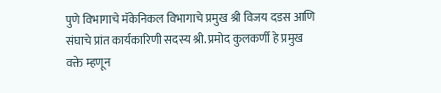पुणे विभागाचे मॅकेनिकल विभागाचे प्रमुख श्री विजय दडस आणि संघाचे प्रांत कार्यकारिणी सदस्य श्री. प्रमोद कुलकर्णी हे प्रमुख वक्ते म्हणून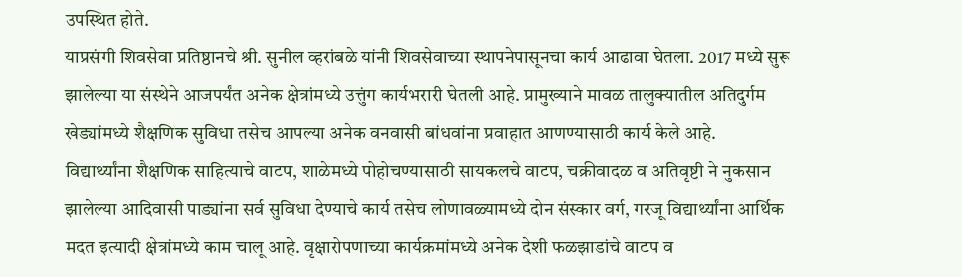उपस्थित होते.
याप्रसंगी शिवसेवा प्रतिष्ठानचे श्री. सुनील व्हरांबळे यांनी शिवसेवाच्या स्थापनेपासूनचा कार्य आढावा घेतला. 2017 मध्ये सुरू झालेल्या या संस्थेने आजपर्यंत अनेक क्षेत्रांमध्ये उत्तुंग कार्यभरारी घेतली आहे. प्रामुख्याने मावळ तालुक्यातील अतिदुर्गम खेड्यांमध्ये शैक्षणिक सुविधा तसेच आपल्या अनेक वनवासी बांधवांना प्रवाहात आणण्यासाठी कार्य केले आहे.
विद्यार्थ्यांना शैक्षणिक साहित्याचे वाटप, शाळेमध्ये पोहोचण्यासाठी सायकलचे वाटप, चक्रीवादळ व अतिवृष्टी ने नुकसान झालेल्या आदिवासी पाड्यांना सर्व सुविधा देण्याचे कार्य तसेच लोणावळ्यामध्ये दोन संस्कार वर्ग, गरजू विद्यार्थ्यांना आर्थिक मदत इत्यादी क्षेत्रांमध्ये काम चालू आहे. वृक्षारोपणाच्या कार्यक्रमांमध्ये अनेक देशी फळझाडांचे वाटप व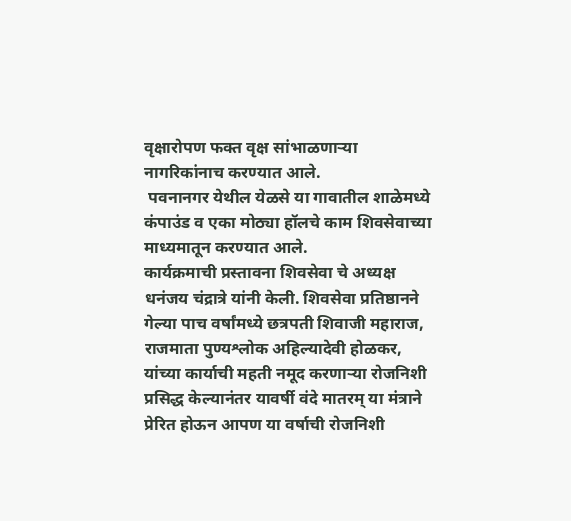वृक्षारोपण फक्त वृक्ष सांभाळणाऱ्या नागरिकांनाच करण्यात आले.
 पवनानगर येथील येळसे या गावातील शाळेमध्ये कंपाउंड व एका मोठ्या हॉलचे काम शिवसेवाच्या माध्यमातून करण्यात आले.
कार्यक्रमाची प्रस्तावना शिवसेवा चे अध्यक्ष धनंजय चंद्रात्रे यांनी केली. शिवसेवा प्रतिष्ठानने गेल्या पाच वर्षांमध्ये छत्रपती शिवाजी महाराज, राजमाता पुण्यश्लोक अहिल्यादेवी होळकर, यांच्या कार्याची महती नमूद करणाऱ्या रोजनिशी प्रसिद्ध केल्यानंतर यावर्षी वंदे मातरम् या मंत्राने प्रेरित होऊन आपण या वर्षाची रोजनिशी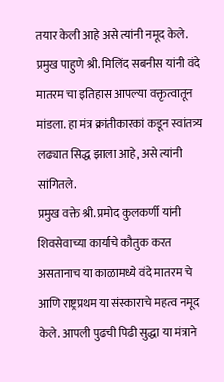तयार केली आहे असे त्यांनी नमूद केले.
प्रमुख पाहुणे श्री. मिलिंद सबनीस यांनी वंदे मातरम चा इतिहास आपल्या वक्तृत्वातून मांडला. हा मंत्र क्रांतीकारकां कडून स्वांतत्र्य लढ्यात सिद्ध झाला आहे, असे त्यांनी सांगितले.
प्रमुख वक्ते श्री. प्रमोद कुलकर्णी यांनी शिवसेवाच्या कार्याचे कौतुक करत असतानाच या काळामध्ये वंदे मातरम चे आणि राष्ट्रप्रथम या संस्काराचे महत्व नमूद केले. आपली पुढची पिढी सुद्धा या मंत्राने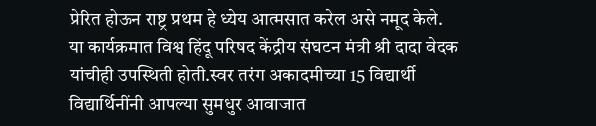प्रेरित होऊन राष्ट्र प्रथम हे ध्येय आत्मसात करेल असे नमूद केले.
या कार्यक्रमात विश्व हिंदू परिषद केंद्रीय संघटन मंत्री श्री दादा वेदक यांचीही उपस्थिती होती.स्वर तरंग अकादमीच्या 15 विद्यार्थी विद्यार्थिनींनी आपल्या सुमधुर आवाजात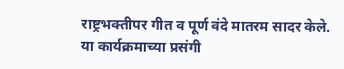राष्ट्रभक्तीपर गीत व पूर्ण वंदे मातरम सादर केले.
या कार्यक्रमाच्या प्रसंगी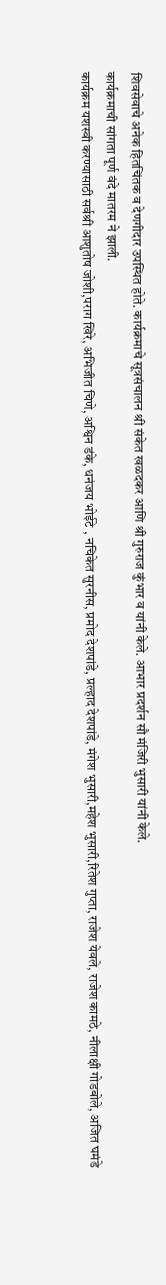शिवसेवाचे अनेक हितचिंतक व देणगीदार उपस्थित होते. कार्यक्रमाचे सूत्रसंचालन श्री संकेत खळदकर आणि श्री गुरुराज कुंभार व यांनी केले. आभार प्रदर्शन सौ मंजिरी भुसारी यांनी केले.
कार्यक्रमाची सांगता पूर्ण वंदे मातरम ने झाली.
कार्यक्रम यशस्वी करण्यासाठी सर्वश्री आशुतोष जोशी,पराग खिरे, अभिजीत चिणे, अश्विन डंके, धनंजय भोईटे , नचिकेत सुरनीस, प्रमोद देशपांडे, प्रल्हाद देशपांडे, मंगेश भुसारी,महेश भुसारी,रितेश गुप्ता, राजेश येवले, राजेश कामठे, नीलाक्षी गोडबोले, अजित घमंडे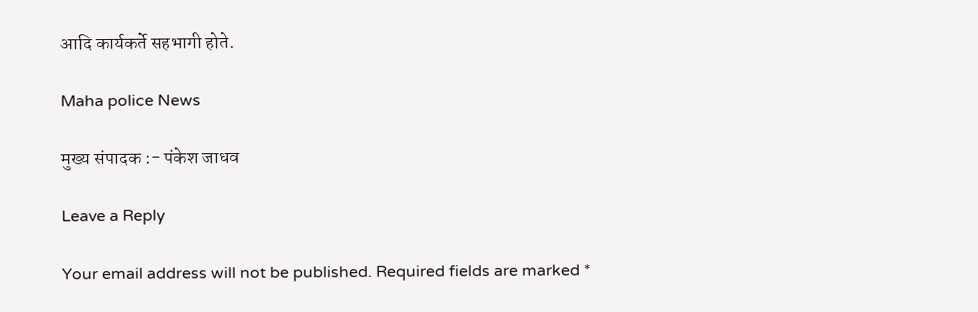आदि कार्यकर्ते सहभागी होते.

Maha police News

मुख्य संपादक :- पंकेश जाधव

Leave a Reply

Your email address will not be published. Required fields are marked *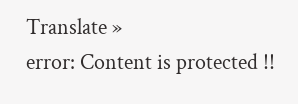Translate »
error: Content is protected !!